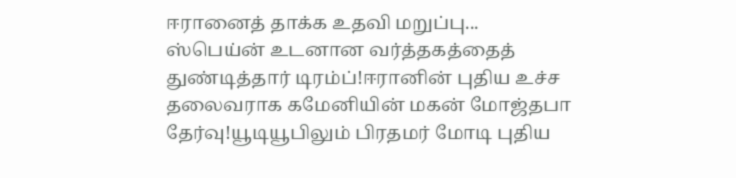ஈரானைத் தாக்க உதவி மறுப்பு... ஸ்பெய்ன் உடனான வர்த்தகத்தைத் துண்டித்தார் டிரம்ப்!ஈரானின் புதிய உச்ச தலைவராக கமேனியின் மகன் மோஜ்தபா தேர்வு!யூடியூபிலும் பிரதமர் மோடி புதிய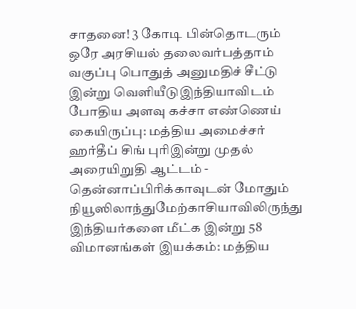சாதனை! 3 கோடி பின்தொடரும் ஒரே அரசியல் தலைவர்பத்தாம் வகுப்பு பொதுத் அனுமதிச் சீட்டு இன்று வெளியீடுஇந்தியாவிடம் போதிய அளவு கச்சா எண்ணெய் கையிருப்பு: மத்திய அமைச்சர் ஹர்தீப் சிங் புரிஇன்று முதல் அரையிறுதி ஆட்டம் - தென்னாப்பிரிக்காவுடன் மோதும் நியூஸிலாந்துமேற்காசியாவிலிருந்து இந்தியர்களை மீட்க இன்று 58 விமானங்கள் இயக்கம்: மத்திய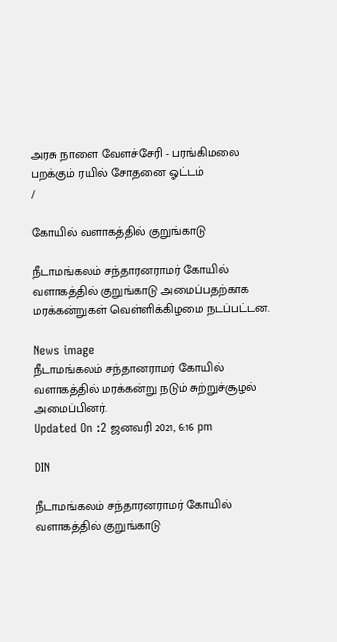அரசு நாளை வேளச்சேரி - பரங்கிமலை பறக்கும் ரயில் சோதனை ஓட்டம்
/

கோயில் வளாகத்தில் குறுங்காடு

நீடாமங்கலம் சந்தாரனராமர் கோயில் வளாகத்தில் குறுங்காடு அமைப்பதற்காக மரக்கன்றுகள் வெள்ளிக்கிழமை நடப்பட்டன.

News image
நீடாமங்கலம் சந்தானராமர் கோயில் வளாகத்தில் மரக்கன்று நடும் சுற்றுச்சூழல் அமைப்பினர்.
Updated On :2 ஜனவரி 2021, 6:16 pm

DIN

நீடாமங்கலம் சந்தாரனராமர் கோயில் வளாகத்தில் குறுங்காடு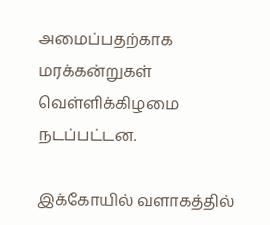அமைப்பதற்காக மரக்கன்றுகள் வெள்ளிக்கிழமை நடப்பட்டன.

இக்கோயில் வளாகத்தில்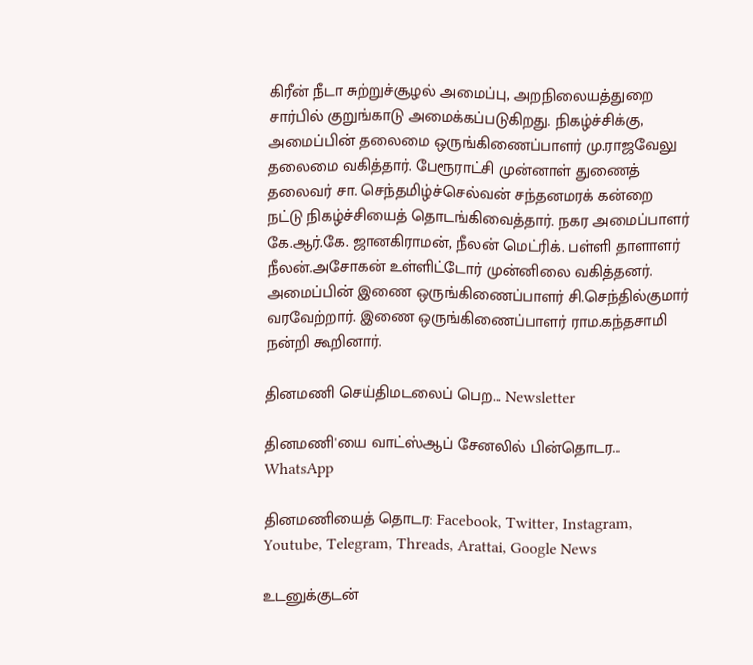கிரீன் நீடா சுற்றுச்சூழல் அமைப்பு, அறநிலையத்துறை சார்பில் குறுங்காடு அமைக்கப்படுகிறது. நிகழ்ச்சிக்கு, அமைப்பின் தலைமை ஒருங்கிணைப்பாளர் மு.ராஜவேலு தலைமை வகித்தார். பேரூராட்சி முன்னாள் துணைத் தலைவர் சா. செந்தமிழ்ச்செல்வன் சந்தனமரக் கன்றை நட்டு நிகழ்ச்சியைத் தொடங்கிவைத்தார். நகர அமைப்பாளர் கே.ஆர்.கே. ஜானகிராமன், நீலன் மெட்ரிக். பள்ளி தாளாளர் நீலன்.அசோகன் உள்ளிட்டோர் முன்னிலை வகித்தனர். அமைப்பின் இணை ஒருங்கிணைப்பாளர் சி.செந்தில்குமார் வரவேற்றார். இணை ஒருங்கிணைப்பாளர் ராம.கந்தசாமி நன்றி கூறினார்.

தினமணி செய்திமடலைப் பெற... Newsletter

தினமணி'யை வாட்ஸ்ஆப் சேனலில் பின்தொடர... WhatsApp

தினமணியைத் தொடர: Facebook, Twitter, Instagram, Youtube, Telegram, Threads, Arattai, Google News

உடனுக்குடன்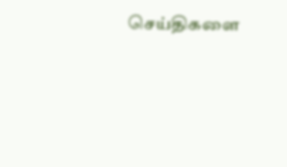செய்திகளை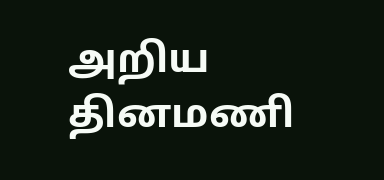அறிய தினமணி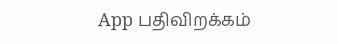App பதிவிறக்கம்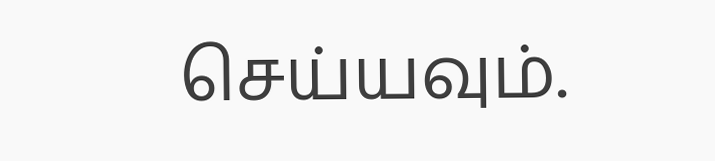செய்யவும்.